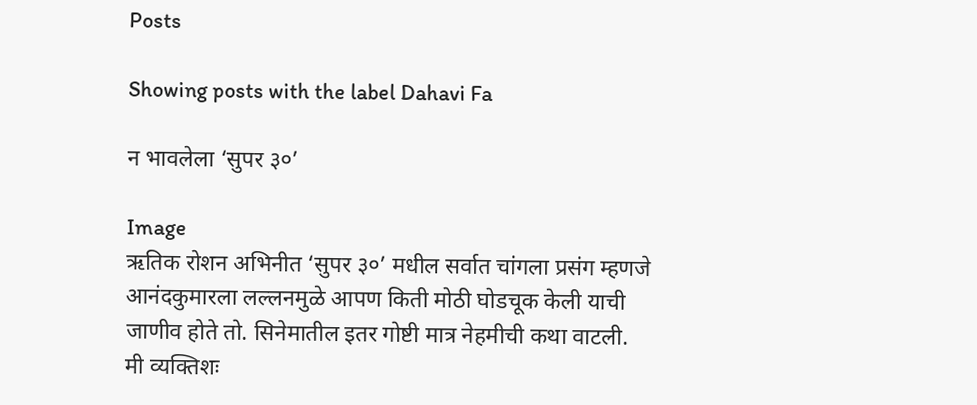Posts

Showing posts with the label Dahavi Fa

न भावलेला ‘सुपर ३०’

Image
ऋतिक रोशन अभिनीत ‘सुपर ३०’ मधील सर्वात चांगला प्रसंग म्हणजे आनंदकुमारला लल्लनमुळे आपण किती मोठी घोडचूक केली याची जाणीव होते तो. सिनेमातील इतर गोष्टी मात्र नेहमीची कथा वाटली. मी व्यक्तिशः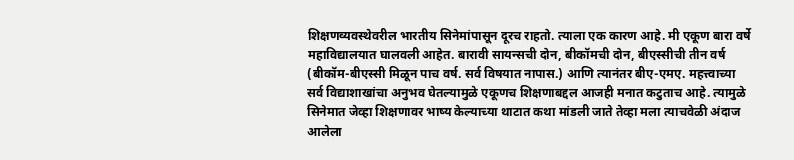शिक्षणव्यवस्थेवरील भारतीय सिनेमांपासून दूरच राहतो. त्याला एक कारण आहे. मी एकूण बारा वर्षे महाविद्यालयात घालवली आहेत. बारावी सायन्सची दोन, बीकॉमची दोन, बीएस्सीची तीन वर्ष (बीकॉम-बीएस्सी मिळून पाच वर्ष. सर्व विषयात नापास.) आणि त्यानंतर बीए-एमए. महत्त्वाच्या सर्व विद्याशाखांचा अनुभव घेतल्यामुळे एकूणच शिक्षणाबद्दल आजही मनात कटुताच आहे. त्यामुळे सिनेमात जेव्हा शिक्षणावर भाष्य केल्याच्या थाटात कथा मांडली जाते तेव्हा मला त्याचवेळी अंदाज आलेला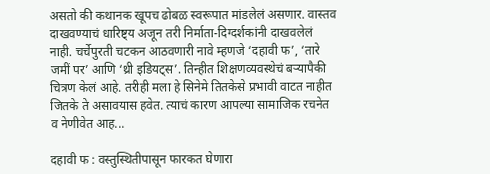असतो की कथानक खूपच ढोबळ स्वरूपात मांडलेलं असणार. वास्तव दाखवण्याचं धारिष्ट्य अजून तरी निर्माता-दिग्दर्शकांनी दाखवलेलं नाही. चर्चेपुरती चटकन आठवणारी नावे म्हणजे ‘दहावी फ’, ‘तारे जमीं पर’ आणि ‘थ्री इडियट्स’. तिन्हीत शिक्षणव्यवस्थेचं बऱ्यापैकी चित्रण केलं आहे. तरीही मला हे सिनेमे तितकेसे प्रभावी वाटत नाहीत जितके ते असावयास हवेत. त्याचं कारण आपल्या सामाजिक रचनेत व नेणीवेत आह...

दहावी फ : वस्तुस्थितीपासून फारकत घेणारा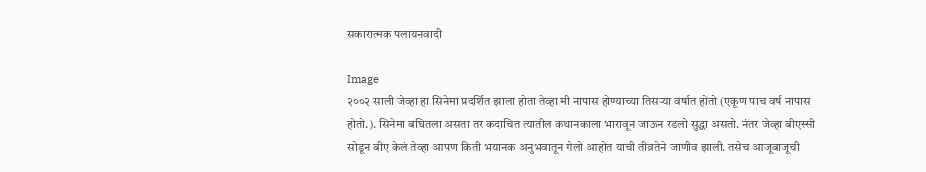सकारात्मक पलायनवादी

Image
२००२ साली जेव्हा हा सिनेमा प्रदर्शित झाला होता तेव्हा मी नापास होण्याच्या तिसऱ्या वर्षात होतो (एकूण पाच वर्ष नापास होतो.). सिनेमा बघितला असता तर कदाचित त्यातील कथानकाला भारावून जाऊन रडलो सुद्धा असतो. नंतर जेव्हा बीएस्सी सोडून बीए केलं तेव्हा आपण किती भयानक अनुभवातून गेलो आहोत याची तीव्रतेने जाणीव झाली. तसेच आजूबाजूची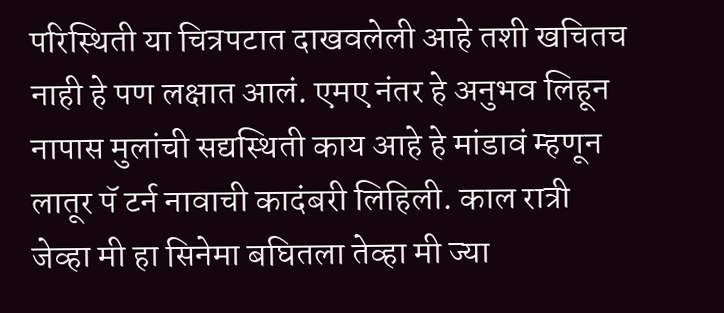परिस्थिती या चित्रपटात दाखवलेली आहे तशी खचितच नाही हे पण लक्षात आलं. एमए नंतर हे अनुभव लिहून नापास मुलांची सद्यस्थिती काय आहे हे मांडावं म्हणून लातूर पॅ टर्न नावाची कादंबरी लिहिली. काल रात्री जेव्हा मी हा सिनेमा बघितला तेव्हा मी ज्या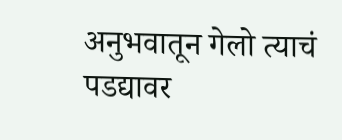अनुभवातून गेलो त्याचं पडद्यावर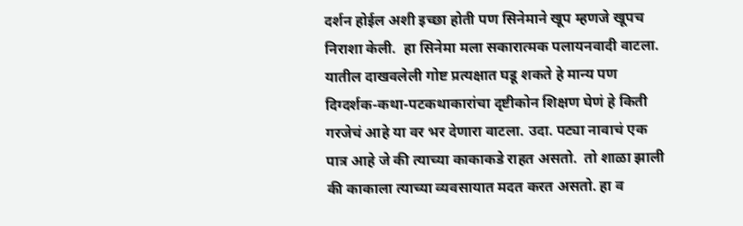दर्शन होईल अशी इच्छा होती पण सिनेमाने खूप म्हणजे खूपच निराशा केली.  हा सिनेमा मला सकारात्मक पलायनवादी वाटला. यातील दाखवलेली गोष्ट प्रत्यक्षात घडू शकते हे मान्य पण दिग्दर्शक-कथा-पटकथाकारांचा दृष्टीकोन शिक्षण घेणं हे किती गरजेचं आहे या वर भर देणारा वाटला. उदा. पट्या नावाचं एक पात्र आहे जे की त्याच्या काकाकडे राहत असतो.  तो शाळा झाली की काकाला त्याच्या व्यवसायात मदत करत असतो. हा व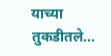याच्या तुकडीतले...